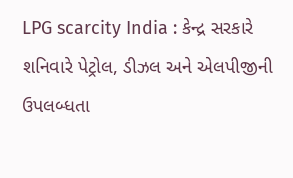LPG scarcity India : કેન્દ્ર સરકારે શનિવારે પેટ્રોલ, ડીઝલ અને એલપીજીની ઉપલબ્ધતા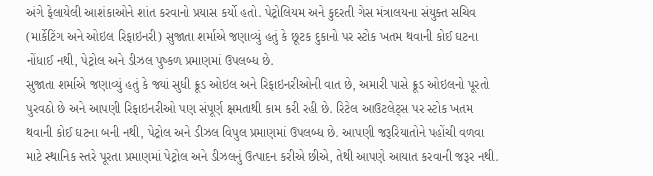અંગે ફેલાયેલી આશંકાઓને શાંત કરવાનો પ્રયાસ કર્યો હતો. પેટ્રોલિયમ અને કુદરતી ગેસ મંત્રાલયના સંયુક્ત સચિવ (માર્કેટિંગ અને ઓઇલ રિફાઇનરી) સુજાતા શર્માએ જણાવ્યું હતું કે છૂટક દુકાનો પર સ્ટોક ખતમ થવાની કોઈ ઘટના નોંધાઈ નથી, પેટ્રોલ અને ડીઝલ પુષ્કળ પ્રમાણમાં ઉપલબ્ધ છે.
સુજાતા શર્માએ જણાવ્યું હતું કે જ્યાં સુધી ક્રૂડ ઓઇલ અને રિફાઇનરીઓની વાત છે, અમારી પાસે ક્રૂડ ઓઇલનો પૂરતો પુરવઠો છે અને આપણી રિફાઇનરીઓ પણ સંપૂર્ણ ક્ષમતાથી કામ કરી રહી છે. રિટેલ આઉટલેટ્સ પર સ્ટોક ખતમ થવાની કોઈ ઘટના બની નથી, પેટ્રોલ અને ડીઝલ વિપુલ પ્રમાણમાં ઉપલબ્ધ છે. આપણી જરૂરિયાતોને પહોંચી વળવા માટે સ્થાનિક સ્તરે પૂરતા પ્રમાણમાં પેટ્રોલ અને ડીઝલનું ઉત્પાદન કરીએ છીએ, તેથી આપણે આયાત કરવાની જરૂર નથી.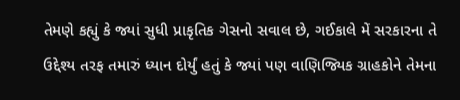તેમણે કહ્યું કે જ્યાં સુધી પ્રાકૃતિક ગેસનો સવાલ છે, ગઈકાલે મેં સરકારના તે ઉદ્દેશ્ય તરફ તમારું ધ્યાન દોર્યું હતું કે જ્યાં પણ વાણિજ્યિક ગ્રાહકોને તેમના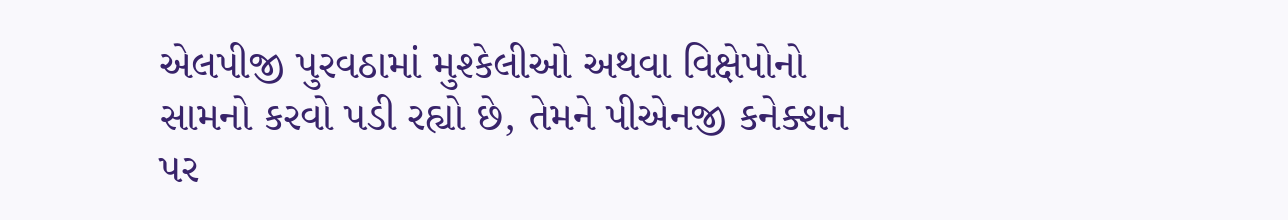એલપીજી પુરવઠામાં મુશ્કેલીઓ અથવા વિક્ષેપોનો સામનો કરવો પડી રહ્યો છે, તેમને પીએનજી કનેક્શન પર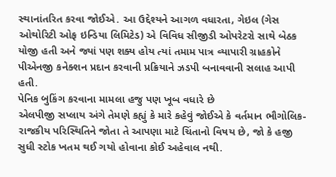સ્થાનાંતરિત કરવા જોઈએ. આ ઉદ્દેશ્યને આગળ વધારતા, ગેઇલ (ગેસ ઓથોરિટી ઓફ ઇન્ડિયા લિમિટેડ) એ વિવિધ સીજીડી ઓપરેટરો સાથે બેઠક યોજી હતી અને જ્યાં પણ શક્ય હોય ત્યાં તમામ પાત્ર વ્યાપારી ગ્રાહકોને પીએનજી કનેક્શન પ્રદાન કરવાની પ્રક્રિયાને ઝડપી બનાવવાની સલાહ આપી હતી.
પેનિક બુકિંગ કરવાના મામલા હજુ પણ ખૂબ વધારે છે
એલપીજી સપ્લાય અંગે તેમણે કહ્યું કે મારે કહેવું જોઈએ કે વર્તમાન ભૌગોલિક-રાજકીય પરિસ્થિતિને જોતા તે આપણા માટે ચિંતાનો વિષય છે, જો કે હજી સુધી સ્ટોક ખતમ થઈ ગયો હોવાના કોઈ અહેવાલ નથી.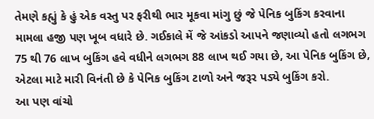તેમણે કહ્યું કે હું એક વસ્તુ પર ફરીથી ભાર મૂકવા માંગુ છું જે પેનિક બુકિંગ કરવાના મામલા હજી પણ ખૂબ વધારે છે. ગઈકાલે મેં જે આંકડો આપને જણાવ્યો હતો લગભગ 75 થી 76 લાખ બુકિંગ હવે વધીને લગભગ 88 લાખ થઈ ગયા છે, આ પેનિક બુકિંગ છે, એટલા માટે મારી વિનંતી છે કે પેનિક બુકિંગ ટાળો અને જરૂર પડ્યે બુકિંગ કરો.
આ પણ વાંચો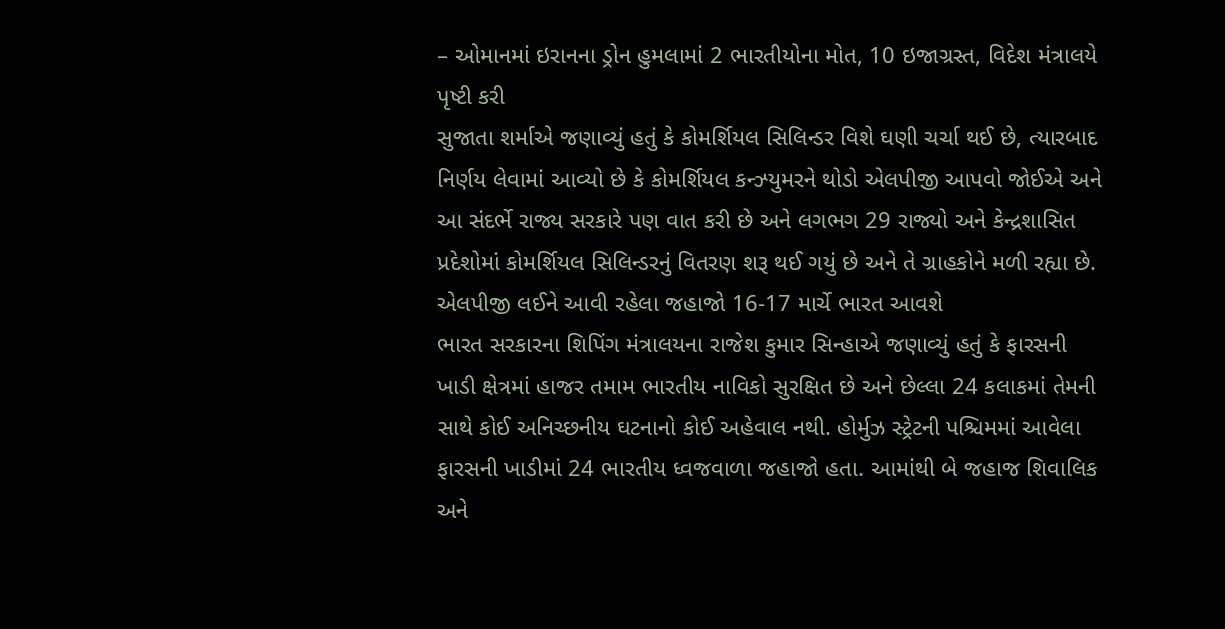– ઓમાનમાં ઇરાનના ડ્રોન હુમલામાં 2 ભારતીયોના મોત, 10 ઇજાગ્રસ્ત, વિદેશ મંત્રાલયે પૃષ્ટી કરી
સુજાતા શર્માએ જણાવ્યું હતું કે કોમર્શિયલ સિલિન્ડર વિશે ઘણી ચર્ચા થઈ છે, ત્યારબાદ નિર્ણય લેવામાં આવ્યો છે કે કોમર્શિયલ કન્ઝ્યુમરને થોડો એલપીજી આપવો જોઈએ અને આ સંદર્ભે રાજ્ય સરકારે પણ વાત કરી છે અને લગભગ 29 રાજ્યો અને કેન્દ્રશાસિત પ્રદેશોમાં કોમર્શિયલ સિલિન્ડરનું વિતરણ શરૂ થઈ ગયું છે અને તે ગ્રાહકોને મળી રહ્યા છે.
એલપીજી લઈને આવી રહેલા જહાજો 16-17 માર્ચે ભારત આવશે
ભારત સરકારના શિપિંગ મંત્રાલયના રાજેશ કુમાર સિન્હાએ જણાવ્યું હતું કે ફારસની ખાડી ક્ષેત્રમાં હાજર તમામ ભારતીય નાવિકો સુરક્ષિત છે અને છેલ્લા 24 કલાકમાં તેમની સાથે કોઈ અનિચ્છનીય ઘટનાનો કોઈ અહેવાલ નથી. હોર્મુઝ સ્ટ્રેટની પશ્ચિમમાં આવેલા ફારસની ખાડીમાં 24 ભારતીય ધ્વજવાળા જહાજો હતા. આમાંથી બે જહાજ શિવાલિક અને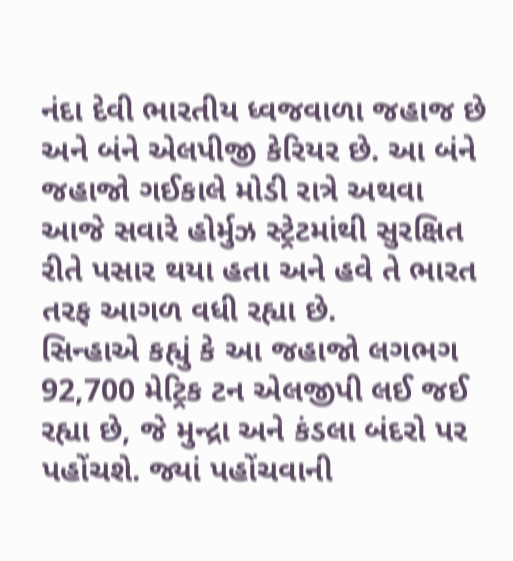નંદા દેવી ભારતીય ધ્વજવાળા જહાજ છે અને બંને એલપીજી કેરિયર છે. આ બંને જહાજો ગઈકાલે મોડી રાત્રે અથવા આજે સવારે હોર્મુઝ સ્ટ્રેટમાંથી સુરક્ષિત રીતે પસાર થયા હતા અને હવે તે ભારત તરફ આગળ વધી રહ્યા છે.
સિન્હાએ કહ્યું કે આ જહાજો લગભગ 92,700 મેટ્રિક ટન એલજીપી લઈ જઈ રહ્યા છે, જે મુન્દ્રા અને કંડલા બંદરો પર પહોંચશે. જ્યાં પહોંચવાની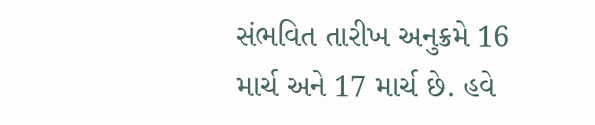સંભવિત તારીખ અનુક્રમે 16 માર્ચ અને 17 માર્ચ છે. હવે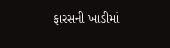ફારસની ખાડીમાં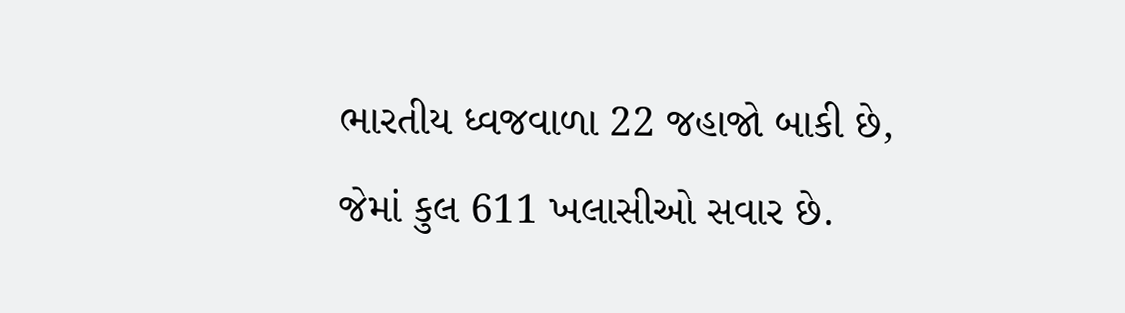ભારતીય ધ્વજવાળા 22 જહાજો બાકી છે, જેમાં કુલ 611 ખલાસીઓ સવાર છે.